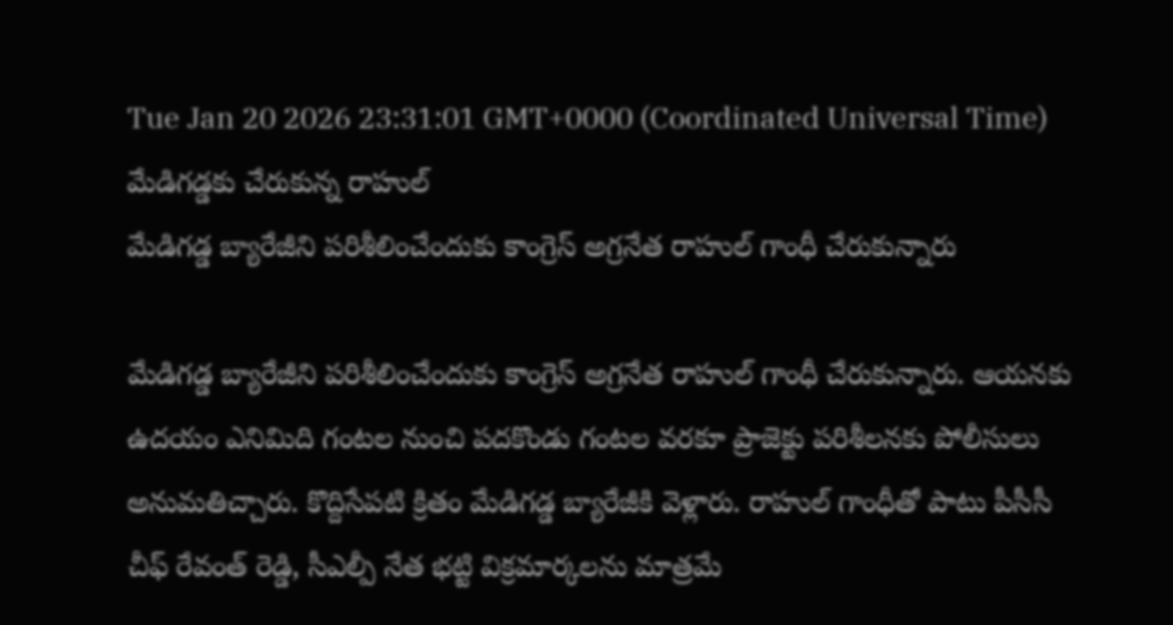Tue Jan 20 2026 23:31:01 GMT+0000 (Coordinated Universal Time)
మేడిగడ్డకు చేరుకున్న రాహుల్
మేడిగడ్డ బ్యారేజీని పరిశీలించేందుకు కాంగ్రెస్ అగ్రనేత రాహుల్ గాంధీ చేరుకున్నారు

మేడిగడ్డ బ్యారేజీని పరిశీలించేందుకు కాంగ్రెస్ అగ్రనేత రాహుల్ గాంధీ చేరుకున్నారు. ఆయనకు ఉదయం ఎనిమిది గంటల నుంచి పదకొండు గంటల వరకూ ప్రాజెక్టు పరిశీలనకు పోలీసులు అనుమతిచ్చారు. కొద్దిసేపటి క్రితం మేడిగడ్డ బ్యారేజీకి వెళ్లారు. రాహుల్ గాంధీతో పాటు పీసీసీ చీఫ్ రేవంత్ రెడ్డి, సీఎల్పీ నేత భట్టి విక్రమార్కలను మాత్రమే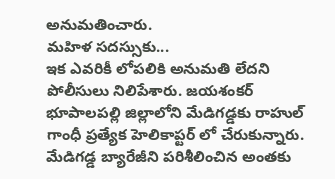అనుమతించారు.
మహిళ సదస్సుకు...
ఇక ఎవరికీ లోపలికి అనుమతి లేదని పోలీసులు నిలిపేశారు. జయశంకర్ భూపాలపల్లి జిల్లాలోని మేడిగడ్డకు రాహుల్ గాంధీ ప్రత్యేక హెలికాప్టర్ లో చేరుకున్నారు. మేడిగడ్డ బ్యారేజీని పరిశీలించిన అంతకు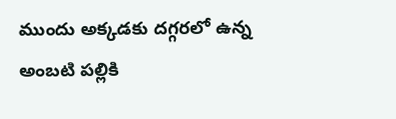ముందు అక్కడకు దగ్గరలో ఉన్న అంబటి పల్లికి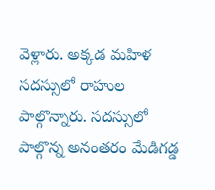వెళ్లారు. అక్కడ మహిళ సదస్సులో రాహుల పాల్గొన్నారు. సదస్సులో పాల్గొన్న అనంతరం మేడిగడ్డ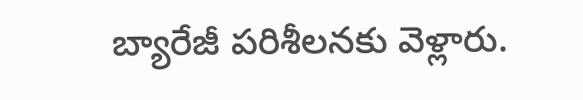బ్యారేజీ పరిశీలనకు వెళ్లారు.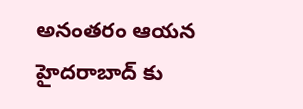అనంతరం ఆయన హైదరాబాద్ కు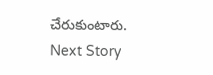చేరుకుంటారు.
Next Story